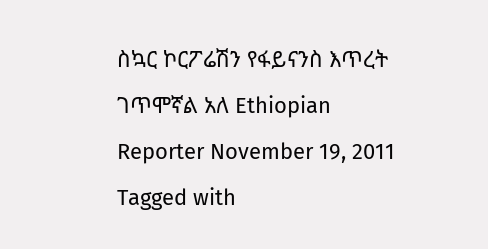ስኳር ኮርፖሬሽን የፋይናንስ እጥረት ገጥሞኛል አለ Ethiopian Reporter November 19, 2011 Tagged with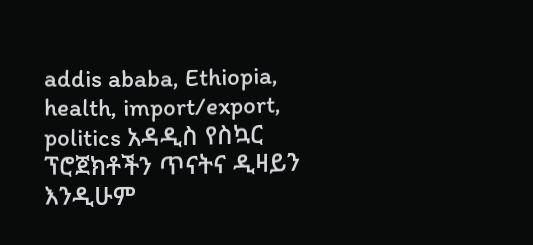addis ababa, Ethiopia, health, import/export, politics አዳዲስ የስኳር ፕሮጀክቶችን ጥናትና ዲዛይን እንዲሁም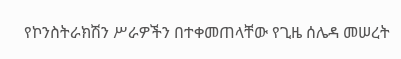የኮንስትራክሽን ሥራዎችን በተቀመጠላቸው የጊዜ ሰሌዳ መሠረት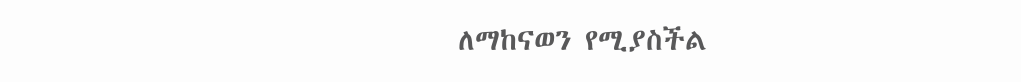ለማከናወን የሚያስችል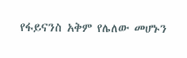የፋይናንስ አቅም የሌለው መሆኑን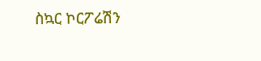ስኳር ኮርፖሬሽን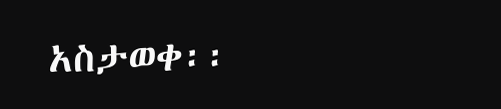አስታወቀ፡፡